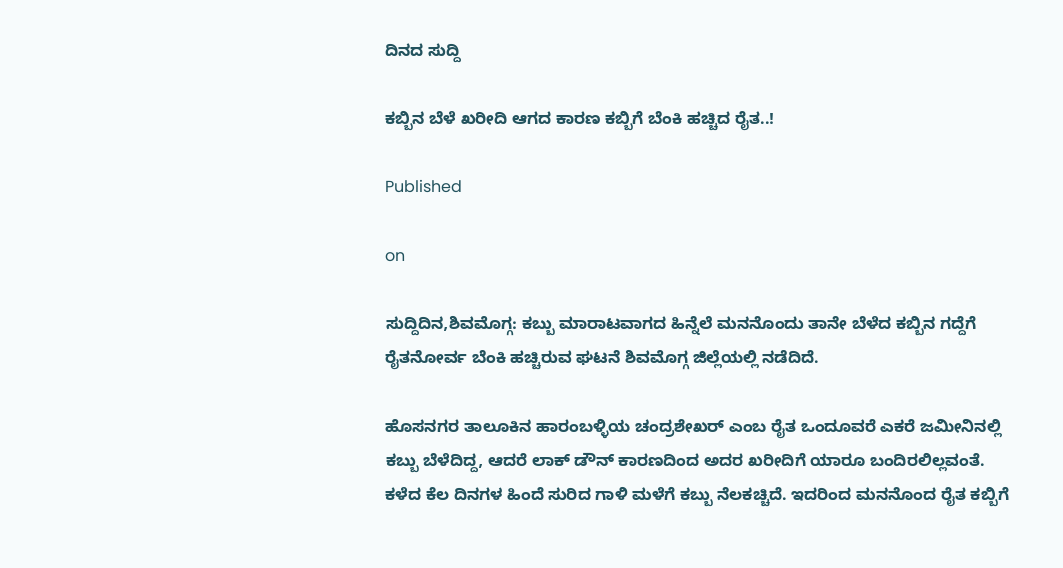ದಿನದ ಸುದ್ದಿ

ಕಬ್ಬಿನ ಬೆಳೆ ಖರೀದಿ ಆಗದ ಕಾರಣ ಕಬ್ಬಿಗೆ ಬೆಂಕಿ ಹಚ್ಚಿದ ರೈತ..!

Published

on

ಸುದ್ದಿದಿನ,ಶಿವಮೊಗ್ಗ: ಕಬ್ಬು ಮಾರಾಟವಾಗದ ಹಿನ್ನೆಲೆ ಮನನೊಂದು ತಾನೇ ಬೆಳೆದ ಕಬ್ಬಿನ ಗದ್ದೆಗೆ ರೈತನೋರ್ವ ಬೆಂಕಿ ಹಚ್ಚಿರುವ ಘಟನೆ ಶಿವಮೊಗ್ಗ ಜಿಲ್ಲೆಯಲ್ಲಿ ನಡೆದಿದೆ.

ಹೊಸನಗರ ತಾಲೂಕಿನ ಹಾರಂಬಳ್ಳಿಯ ಚಂದ್ರಶೇಖರ್ ಎಂಬ ರೈತ ಒಂದೂವರೆ ಎಕರೆ ಜಮೀನಿನಲ್ಲಿ ಕಬ್ಬು ಬೆಳೆದಿದ್ದ, ಆದರೆ ಲಾಕ್ ಡೌನ್ ಕಾರಣದಿಂದ ಅದರ ಖರೀದಿಗೆ ಯಾರೂ ಬಂದಿರಲಿಲ್ಲವಂತೆ. ಕಳೆದ ಕೆಲ ದಿನಗಳ ಹಿಂದೆ ಸುರಿದ ಗಾಳಿ ಮಳೆಗೆ ಕಬ್ಬು ನೆಲಕಚ್ಚಿದೆ. ಇದರಿಂದ ಮನನೊಂದ ರೈತ ಕಬ್ಬಿಗೆ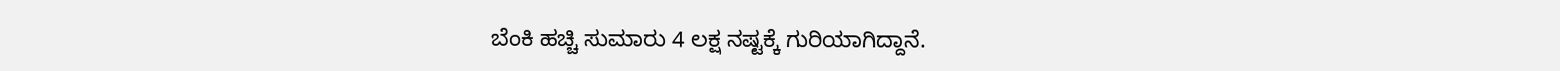ಬೆಂಕಿ ಹಚ್ಚಿ ಸುಮಾರು 4 ಲಕ್ಷ ನಷ್ಟಕ್ಕೆ ಗುರಿಯಾಗಿದ್ದಾನೆ.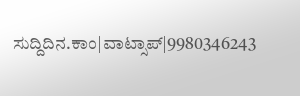ಸುದ್ದಿದಿನ.ಕಾಂ|ವಾಟ್ಸಾಪ್|9980346243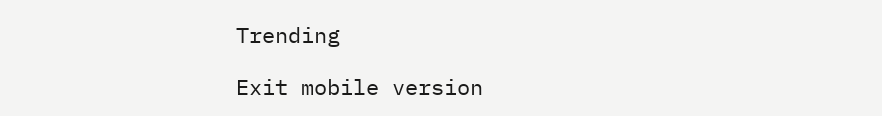Trending

Exit mobile version